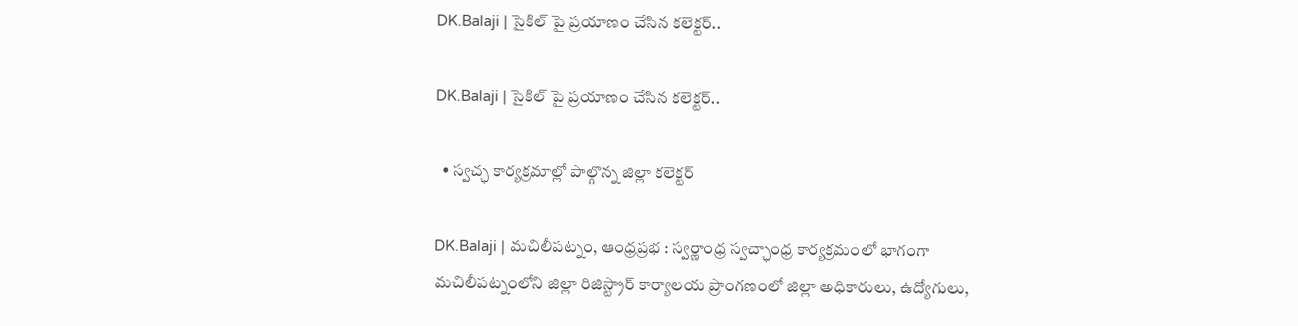DK.Balaji | సైకిల్ పై ప్రయాణం చేసిన కలెక్టర్..

DK.Balaji | సైకిల్ పై ప్రయాణం చేసిన కలెక్టర్..

  • స్వచ్ఛ కార్యక్రమాల్లో పాల్గొన్న జిల్లా కలెక్టర్

DK.Balaji | మచిలీపట్నం, ఆంధ్రప్రభ : స్వర్ణాంధ్ర స్వచ్ఛాంధ్ర కార్యక్రమంలో భాగంగా మచిలీపట్నంలోని జిల్లా రిజిస్ట్రార్ కార్యాలయ ప్రాంగణంలో జిల్లా అధికారులు, ఉద్యోగులు,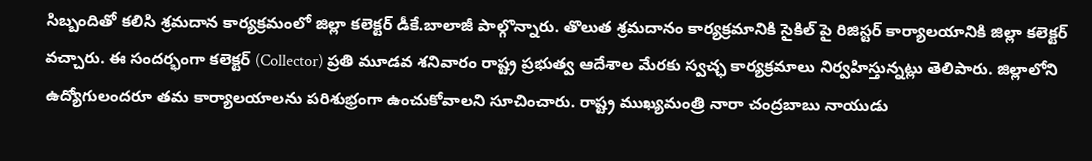సిబ్బందితో కలిసి శ్రమదాన కార్యక్రమంలో జిల్లా కలెక్టర్ డీకే.బాలాజీ పాల్గొన్నారు. తొలుత శ్రమదానం కార్యక్రమానికి సైకిల్ పై రిజిస్టర్ కార్యాలయానికి జిల్లా కలెక్టర్ వచ్చారు. ఈ సందర్భంగా కలెక్టర్ (Collector) ప్రతి మూడవ శనివారం రాష్ట్ర ప్రభుత్వ ఆదేశాల మేరకు స్వచ్ఛ కార్యక్రమాలు నిర్వహిస్తున్నట్లు తెలిపారు. జిల్లాలోని ఉద్యోగులందరూ తమ కార్యాలయాలను పరిశుభ్రంగా ఉంచుకోవాలని సూచించారు. రాష్ట్ర ముఖ్యమంత్రి నారా చంద్రబాబు నాయుడు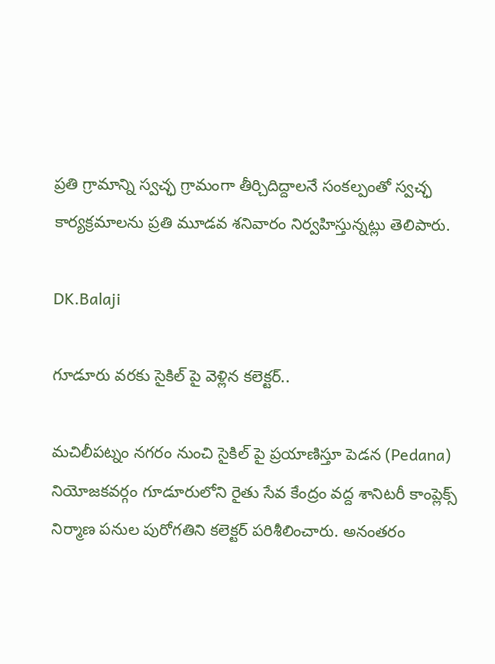ప్రతి గ్రామాన్ని స్వచ్ఛ గ్రామంగా తీర్చిదిద్దాలనే సంకల్పంతో స్వచ్ఛ కార్యక్రమాలను ప్రతి మూడవ శనివారం నిర్వహిస్తున్నట్లు తెలిపారు.

DK.Balaji

గూడూరు వరకు సైకిల్ పై వెళ్లిన కలెక్టర్..

మచిలీపట్నం నగరం నుంచి సైకిల్ పై ప్రయాణిస్తూ పెడన (Pedana) నియోజకవర్గం గూడూరులోని రైతు సేవ కేంద్రం వద్ద శానిటరీ కాంప్లెక్స్ నిర్మాణ పనుల పురోగతిని కలెక్టర్ పరిశీలించారు. అనంతరం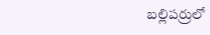బల్లిపర్రులో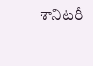శానిటరీ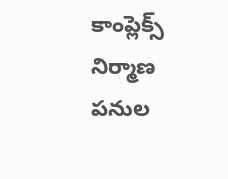కాంప్లెక్స్ నిర్మాణ పనుల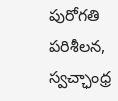పురోగతి పరిశీలన, స్వచ్ఛాంధ్ర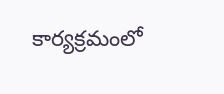కార్యక్రమంలో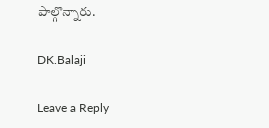పాల్గొన్నారు.

DK.Balaji

Leave a Reply